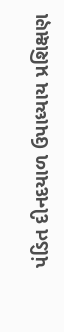પંડિત દીનદયાળ ઉપાધ્યાય પ્રશિક્ષણ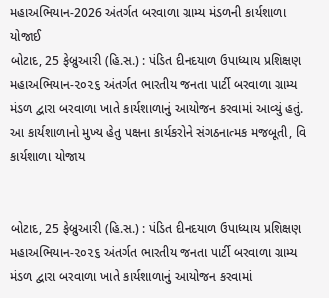મહાઅભિયાન-2026 અંતર્ગત બરવાળા ગ્રામ્ય મંડળની કાર્યશાળા યોજાઈ
બોટાદ, 25 ફેબ્રુઆરી (હિ.સ.) : પંડિત દીનદયાળ ઉપાધ્યાય પ્રશિક્ષણ મહાઅભિયાન-૨૦૨૬ અંતર્ગત ભારતીય જનતા પાર્ટી બરવાળા ગ્રામ્ય મંડળ દ્વારા બરવાળા ખાતે કાર્યશાળાનું આયોજન કરવામાં આવ્યું હતું. આ કાર્યશાળાનો મુખ્ય હેતુ પક્ષના કાર્યકરોને સંગઠનાત્મક મજબૂતી, વિ
કાર્યશાળા યોજાય


બોટાદ, 25 ફેબ્રુઆરી (હિ.સ.) : પંડિત દીનદયાળ ઉપાધ્યાય પ્રશિક્ષણ મહાઅભિયાન-૨૦૨૬ અંતર્ગત ભારતીય જનતા પાર્ટી બરવાળા ગ્રામ્ય મંડળ દ્વારા બરવાળા ખાતે કાર્યશાળાનું આયોજન કરવામાં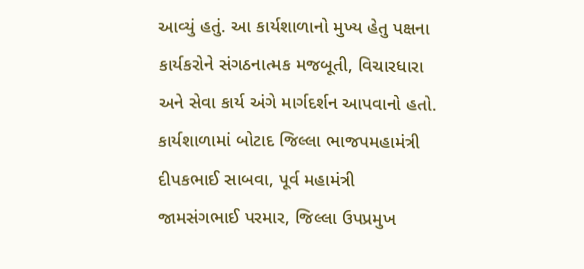આવ્યું હતું. આ કાર્યશાળાનો મુખ્ય હેતુ પક્ષના કાર્યકરોને સંગઠનાત્મક મજબૂતી, વિચારધારા અને સેવા કાર્ય અંગે માર્ગદર્શન આપવાનો હતો. કાર્યશાળામાં બોટાદ જિલ્લા ભાજપમહામંત્રી દીપકભાઈ સાબવા, પૂર્વ મહામંત્રી જામસંગભાઈ પરમાર, જિલ્લા ઉપપ્રમુખ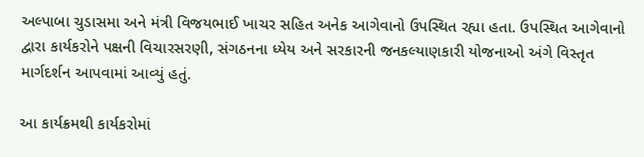અલ્પાબા ચુડાસમા અને મંત્રી વિજયભાઈ ખાચર સહિત અનેક આગેવાનો ઉપસ્થિત રહ્યા હતા. ઉપસ્થિત આગેવાનો દ્વારા કાર્યકરોને પક્ષની વિચારસરણી, સંગઠનના ધ્યેય અને સરકારની જનકલ્યાણકારી યોજનાઓ અંગે વિસ્તૃત માર્ગદર્શન આપવામાં આવ્યું હતું.

આ કાર્યક્રમથી કાર્યકરોમાં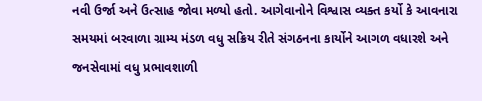નવી ઉર્જા અને ઉત્સાહ જોવા મળ્યો હતો. આગેવાનોને વિશ્વાસ વ્યક્ત કર્યો કે આવનારા સમયમાં બરવાળા ગ્રામ્ય મંડળ વધુ સક્રિય રીતે સંગઠનના કાર્યોને આગળ વધારશે અને જનસેવામાં વધુ પ્રભાવશાળી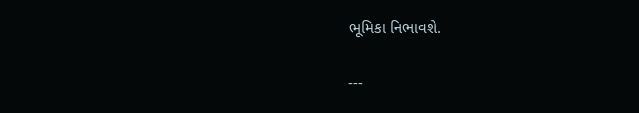ભૂમિકા નિભાવશે.

---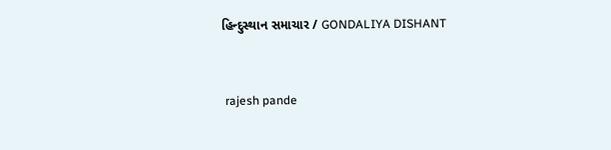હિન્દુસ્થાન સમાચાર / GONDALIYA DISHANT


 rajesh pande